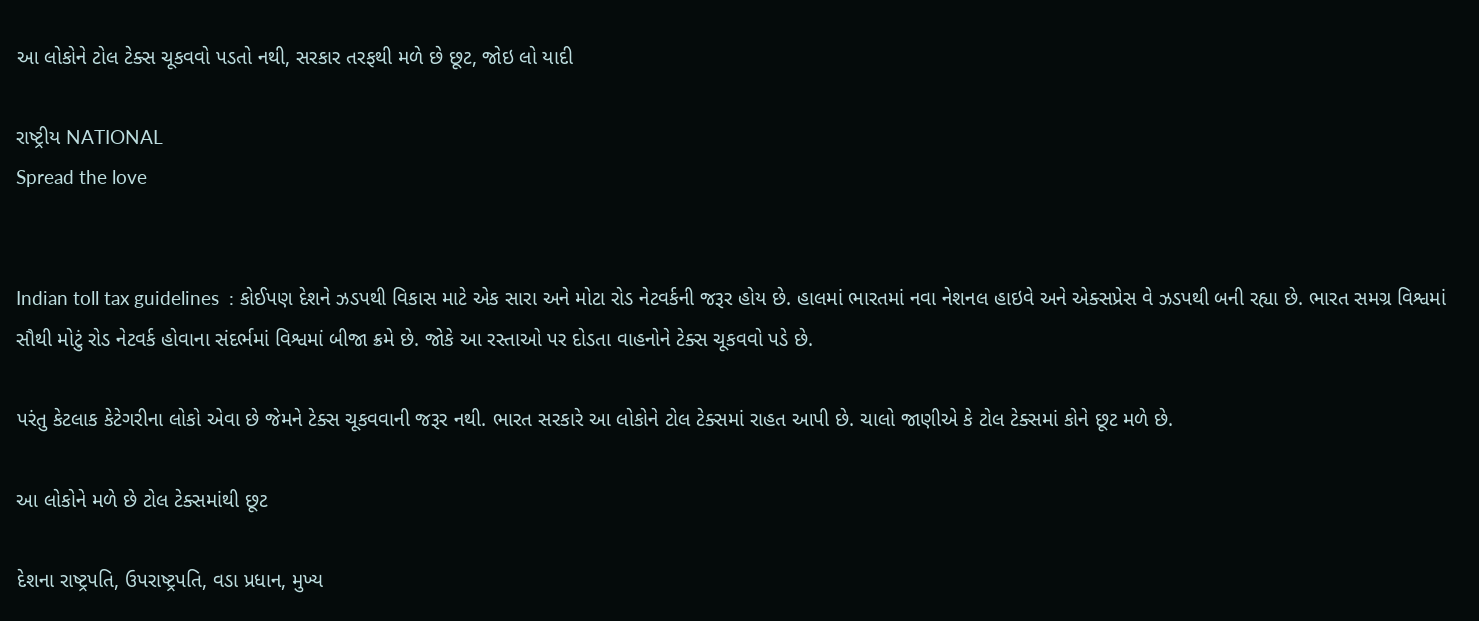આ લોકોને ટોલ ટેક્સ ચૂકવવો પડતો નથી, સરકાર તરફથી મળે છે છૂટ, જોઇ લો યાદી

રાષ્ટ્રીય NATIONAL
Spread the love


Indian toll tax guidelines  : કોઈપણ દેશને ઝડપથી વિકાસ માટે એક સારા અને મોટા રોડ નેટવર્કની જરૂર હોય છે. હાલમાં ભારતમાં નવા નેશનલ હાઇવે અને એક્સપ્રેસ વે ઝડપથી બની રહ્યા છે. ભારત સમગ્ર વિશ્વમાં સૌથી મોટું રોડ નેટવર્ક હોવાના સંદર્ભમાં વિશ્વમાં બીજા ક્રમે છે. જોકે આ રસ્તાઓ પર દોડતા વાહનોને ટેક્સ ચૂકવવો પડે છે.

પરંતુ કેટલાક કેટેગરીના લોકો એવા છે જેમને ટેક્સ ચૂકવવાની જરૂર નથી. ભારત સરકારે આ લોકોને ટોલ ટેક્સમાં રાહત આપી છે. ચાલો જાણીએ કે ટોલ ટેક્સમાં કોને છૂટ મળે છે.

આ લોકોને મળે છે ટોલ ટેક્સમાંથી છૂટ

દેશના રાષ્ટ્રપતિ, ઉપરાષ્ટ્રપતિ, વડા પ્રધાન, મુખ્ય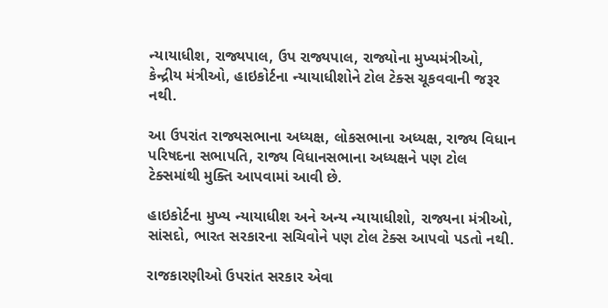ન્યાયાધીશ, રાજ્યપાલ, ઉપ રાજ્યપાલ, રાજ્યોના મુખ્યમંત્રીઓ, કેન્દ્રીય મંત્રીઓ, હાઇકોર્ટના ન્યાયાધીશોને ટોલ ટેક્સ ચૂકવવાની જરૂર નથી.

આ ઉપરાંત રાજ્યસભાના અધ્યક્ષ, લોકસભાના અધ્યક્ષ, રાજ્ય વિધાન પરિષદના સભાપતિ, રાજ્ય વિધાનસભાના અધ્યક્ષને પણ ટોલ ટેક્સમાંથી મુક્તિ આપવામાં આવી છે.

હાઇકોર્ટના મુખ્ય ન્યાયાધીશ અને અન્ય ન્યાયાધીશો, રાજ્યના મંત્રીઓ, સાંસદો, ભારત સરકારના સચિવોને પણ ટોલ ટેક્સ આપવો પડતો નથી.

રાજકારણીઓ ઉપરાંત સરકાર એવા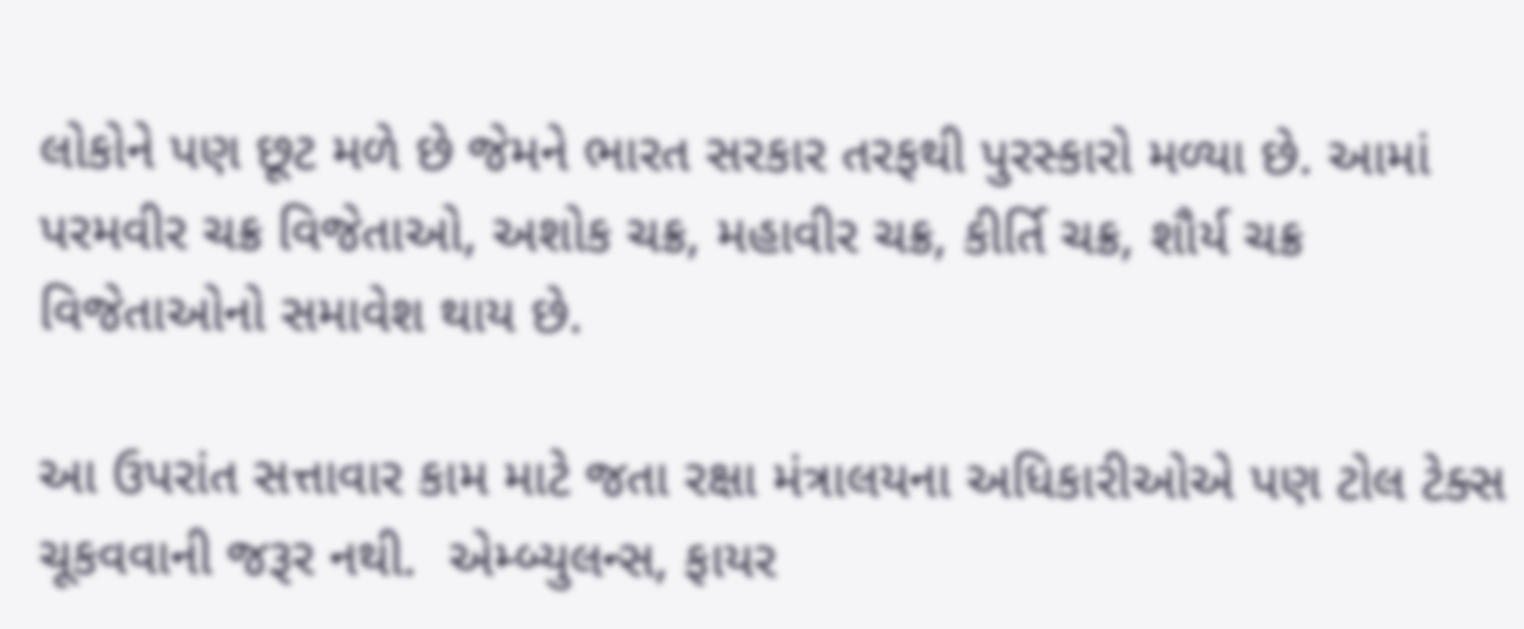લોકોને પણ છૂટ મળે છે જેમને ભારત સરકાર તરફથી પુરસ્કારો મળ્યા છે. આમાં પરમવીર ચક્ર વિજેતાઓ, અશોક ચક્ર, મહાવીર ચક્ર, કીર્તિ ચક્ર, શૌર્ય ચક્ર વિજેતાઓનો સમાવેશ થાય છે.

આ ઉપરાંત સત્તાવાર કામ માટે જતા રક્ષા મંત્રાલયના અધિકારીઓએ પણ ટોલ ટેક્સ ચૂકવવાની જરૂર નથી.  એમ્બ્યુલન્સ, ફાયર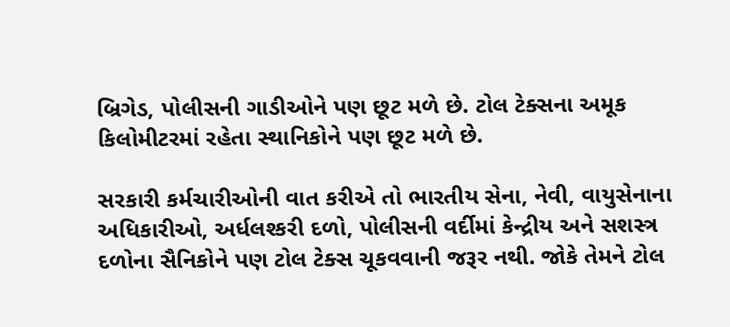બ્રિગેડ, પોલીસની ગાડીઓને પણ છૂટ મળે છે. ટોલ ટેક્સના અમૂક કિલોમીટરમાં રહેતા સ્થાનિકોને પણ છૂટ મળે છે.

સરકારી કર્મચારીઓની વાત કરીએ તો ભારતીય સેના, નેવી, વાયુસેનાના અધિકારીઓ, અર્ધલશ્કરી દળો, પોલીસની વર્દીમાં કેન્દ્રીય અને સશસ્ત્ર દળોના સૈનિકોને પણ ટોલ ટેક્સ ચૂકવવાની જરૂર નથી. જોકે તેમને ટોલ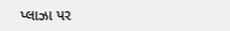પ્લાઝા પર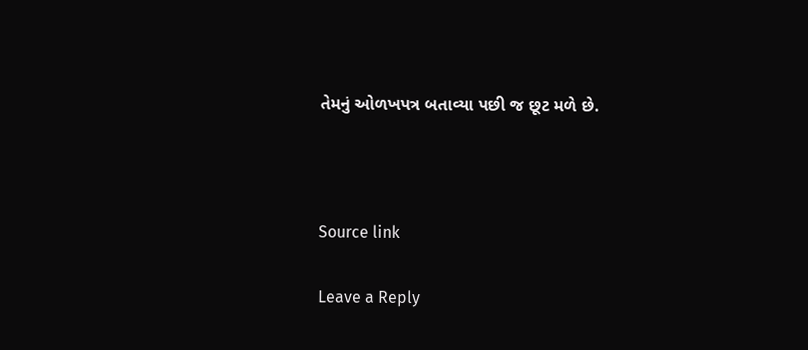તેમનું ઓળખપત્ર બતાવ્યા પછી જ છૂટ મળે છે.



Source link

Leave a Reply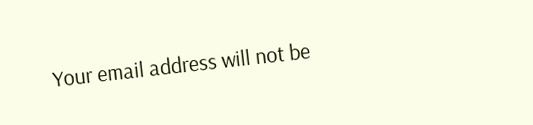Your email address will not be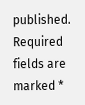published. Required fields are marked *